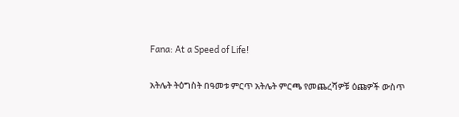Fana: At a Speed of Life!

አትሌት ትዕግስት በዓመቱ ምርጥ አትሌት ምርጫ የመጨረሻዎቹ ዕጩዎች ውስጥ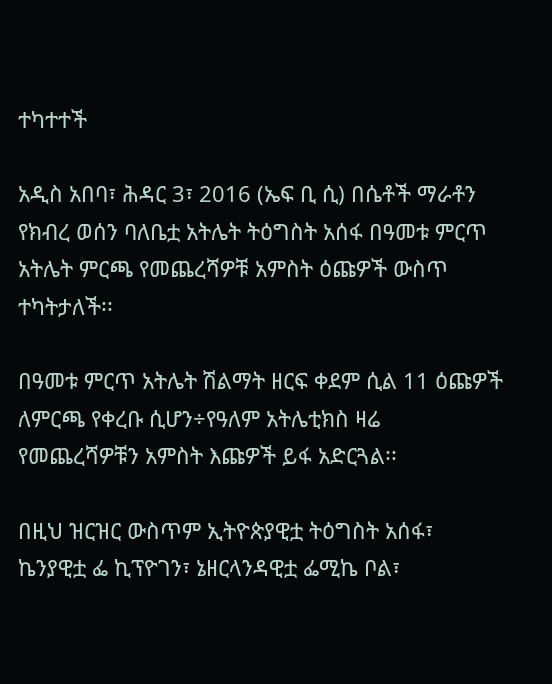ተካተተች

አዲስ አበባ፣ ሕዳር 3፣ 2016 (ኤፍ ቢ ሲ) በሴቶች ማራቶን የክብረ ወሰን ባለቤቷ አትሌት ትዕግስት አሰፋ በዓመቱ ምርጥ አትሌት ምርጫ የመጨረሻዎቹ አምስት ዕጩዎች ውስጥ ተካትታለች፡፡

በዓመቱ ምርጥ አትሌት ሽልማት ዘርፍ ቀደም ሲል 11 ዕጩዎች ለምርጫ የቀረቡ ሲሆን÷የዓለም አትሌቲክስ ዛሬ የመጨረሻዎቹን አምስት እጩዎች ይፋ አድርጓል፡፡

በዚህ ዝርዝር ውስጥም ኢትዮጵያዊቷ ትዕግስት አሰፋ፣ ኬንያዊቷ ፌ ኪፕዮገን፣ ኔዘርላንዳዊቷ ፌሚኬ ቦል፣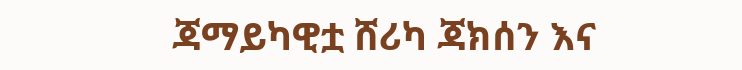ጃማይካዊቷ ሸሪካ ጃክሰን እና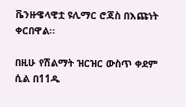ቬንዙዌላዊቷ ዩሊማር ሮጃስ በእጩነት ቀርበዋል፡፡

በዚሁ የሽልማት ዝርዝር ውስጥ ቀደም ሲል በ11ዱ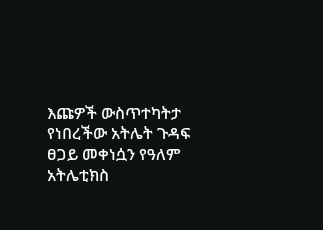እጩዎች ውስጥተካትታ የነበረችው አትሌት ጉዳፍ ፀጋይ መቀነሷን የዓለም አትሌቲክስ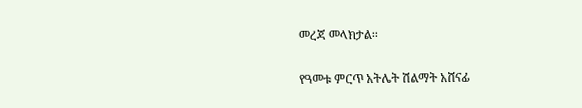መረጃ መላክታል፡፡

የዓመቱ ምርጥ አትሌት ሽልማት አሸናፊ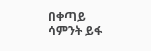በቀጣይ ሳምንት ይፋ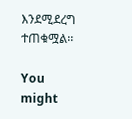እንደሚደረግ ተጠቁሟል፡፡

You might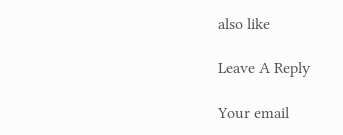also like

Leave A Reply

Your email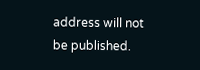address will not be published.